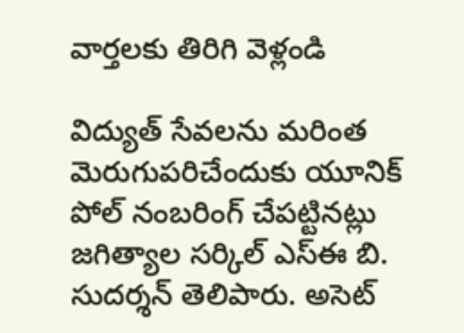వార్తలకు తిరిగి వెళ్లండి

విద్యుత్ సేవలను మరింత మెరుగుపరిచేందుకు యూనిక్ పోల్ నంబరింగ్ చేపట్టినట్లు జగిత్యాల సర్కిల్ ఎస్ఈ బి. సుదర్శన్ తెలిపారు. అసెట్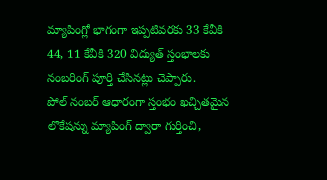మ్యాపింగ్లో భాగంగా ఇప్పటివరకు 33 కేవీకి 44, 11 కేవీకి 320 విద్యుత్ స్తంభాలకు నంబరింగ్ పూర్తి చేసినట్లు చెప్పారు.
పోల్ నంబర్ ఆధారంగా స్తంభం ఖచ్చితమైన లొకేషన్ను మ్యాపింగ్ ద్వారా గుర్తించి,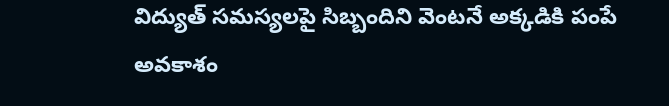విద్యుత్ సమస్యలపై సిబ్బందిని వెంటనే అక్కడికి పంపే అవకాశం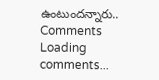ఉంటుందన్నారు..
Comments
Loading comments...